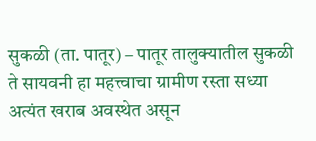सुकळी (ता. पातूर) – पातूर तालुक्यातील सुकळी ते सायवनी हा महत्त्वाचा ग्रामीण रस्ता सध्या अत्यंत खराब अवस्थेत असून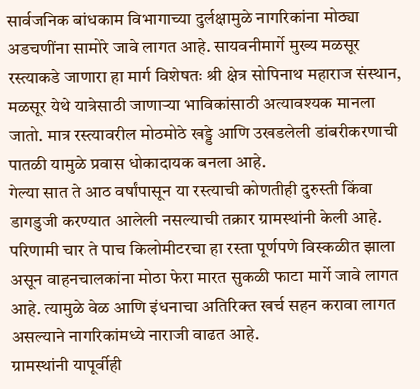सार्वजनिक बांधकाम विभागाच्या दुर्लक्षामुळे नागरिकांना मोठ्या अडचणींना सामोरे जावे लागत आहे. सायवनीमार्गे मुख्य मळसूर रस्त्याकडे जाणारा हा मार्ग विशेषतः श्री क्षेत्र सोपिनाथ महाराज संस्थान, मळसूर येथे यात्रेसाठी जाणाऱ्या भाविकांसाठी अत्यावश्यक मानला जातो. मात्र रस्त्यावरील मोठमोठे खड्डे आणि उखडलेली डांबरीकरणाची पातळी यामुळे प्रवास धोकादायक बनला आहे.
गेल्या सात ते आठ वर्षांपासून या रस्त्याची कोणतीही दुरुस्ती किंवा डागडुजी करण्यात आलेली नसल्याची तक्रार ग्रामस्थांनी केली आहे. परिणामी चार ते पाच किलोमीटरचा हा रस्ता पूर्णपणे विस्कळीत झाला असून वाहनचालकांना मोठा फेरा मारत सुकळी फाटा मार्गे जावे लागत आहे. त्यामुळे वेळ आणि इंधनाचा अतिरिक्त खर्च सहन करावा लागत असल्याने नागरिकांमध्ये नाराजी वाढत आहे.
ग्रामस्थांनी यापूर्वीही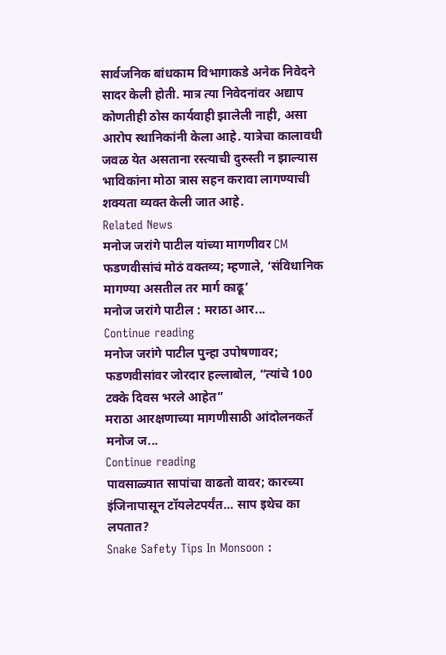सार्वजनिक बांधकाम विभागाकडे अनेक निवेदने सादर केली होती. मात्र त्या निवेदनांवर अद्याप कोणतीही ठोस कार्यवाही झालेली नाही, असा आरोप स्थानिकांनी केला आहे. यात्रेचा कालावधी जवळ येत असताना रस्त्याची दुरुस्ती न झाल्यास भाविकांना मोठा त्रास सहन करावा लागण्याची शक्यता व्यक्त केली जात आहे.
Related News
मनोज जरांगे पाटील यांच्या मागणीवर CM फडणवीसांचं मोठं वक्तव्य; म्हणाले, ‘संविधानिक मागण्या असतील तर मार्ग काढू’
मनोज जरांगे पाटील : मराठा आर...
Continue reading
मनोज जरांगे पाटील पुन्हा उपोषणावर; फडणवीसांवर जोरदार हल्लाबोल, “त्यांचे 100 टक्के दिवस भरले आहेत”
मराठा आरक्षणाच्या मागणीसाठी आंदोलनकर्ते मनोज ज...
Continue reading
पावसाळ्यात सापांचा वाढतो वावर; कारच्या इंजिनापासून टॉयलेटपर्यंत… साप इथेच का लपतात?
Snake Safety Tips In Monsoon :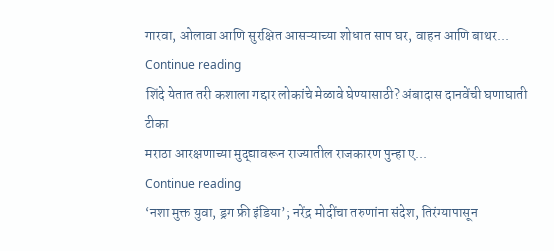गारवा, ओलावा आणि सुरक्षित आसऱ्याच्या शोधात साप घर, वाहन आणि बाथर...
Continue reading
शिंदे येतात तरी कशाला गद्दार लोकांचे मेळावे घेण्यासाठी? अंबादास दानवेंची घणाघाती टीका
मराठा आरक्षणाच्या मुद्द्यावरून राज्यातील राजकारण पुन्हा ए...
Continue reading
‘नशा मुक्त युवा, ड्रग फ्री इंडिया’; नरेंद्र मोदींचा तरुणांना संदेश, तिरंग्यापासून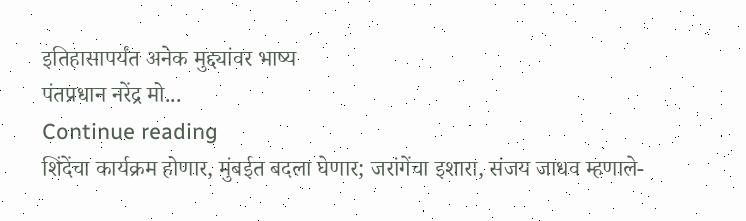इतिहासापर्यंत अनेक मुद्द्यांवर भाष्य
पंतप्रधान नरेंद्र मो...
Continue reading
शिंदेंचा कार्यक्रम होणार, मुंबईत बदला घेणार; जरांगेंचा इशारा, संजय जाधव म्हणाले-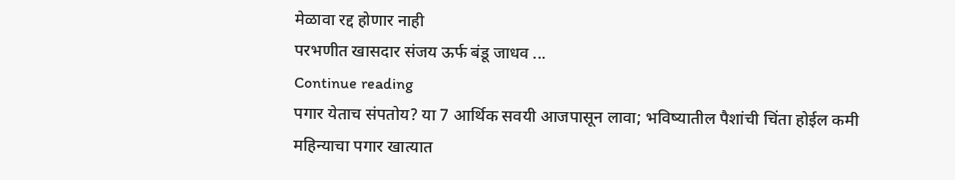मेळावा रद्द होणार नाही
परभणीत खासदार संजय ऊर्फ बंडू जाधव ...
Continue reading
पगार येताच संपतोय? या 7 आर्थिक सवयी आजपासून लावा; भविष्यातील पैशांची चिंता होईल कमी
महिन्याचा पगार खात्यात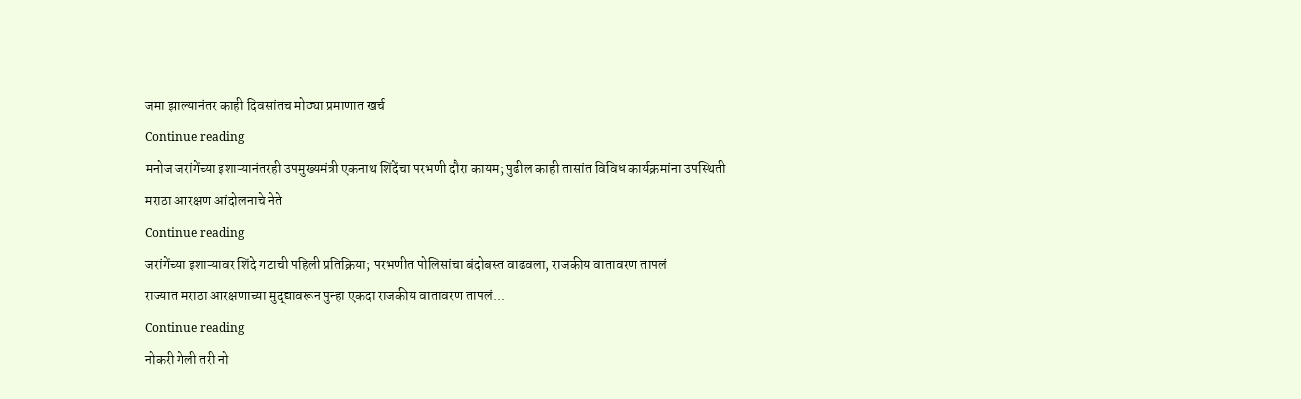जमा झाल्यानंतर काही दिवसांतच मोठ्या प्रमाणात खर्च
Continue reading
मनोज जरांगेंच्या इशाऱ्यानंतरही उपमुख्यमंत्री एकनाथ शिंदेंचा परभणी दौरा कायम; पुढील काही तासांत विविध कार्यक्रमांना उपस्थिती
मराठा आरक्षण आंदोलनाचे नेते
Continue reading
जरांगेंच्या इशाऱ्यावर शिंदे गटाची पहिली प्रतिक्रिया; परभणीत पोलिसांचा बंदोबस्त वाढवला, राजकीय वातावरण तापलं
राज्यात मराठा आरक्षणाच्या मुद्द्यावरून पुन्हा एकदा राजकीय वातावरण तापलं...
Continue reading
नोकरी गेली तरी नो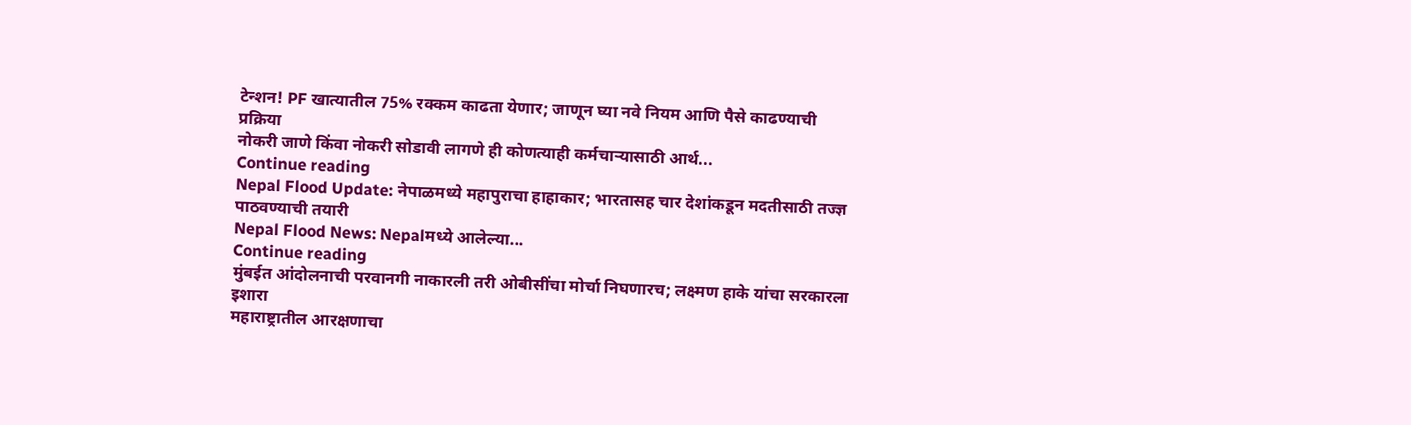टेन्शन! PF खात्यातील 75% रक्कम काढता येणार; जाणून घ्या नवे नियम आणि पैसे काढण्याची प्रक्रिया
नोकरी जाणे किंवा नोकरी सोडावी लागणे ही कोणत्याही कर्मचाऱ्यासाठी आर्थ...
Continue reading
Nepal Flood Update: नेपाळमध्ये महापुराचा हाहाकार; भारतासह चार देशांकडून मदतीसाठी तज्ज्ञ पाठवण्याची तयारी
Nepal Flood News: Nepalमध्ये आलेल्या...
Continue reading
मुंबईत आंदोलनाची परवानगी नाकारली तरी ओबीसींचा मोर्चा निघणारच; लक्ष्मण हाके यांचा सरकारला इशारा
महाराष्ट्रातील आरक्षणाचा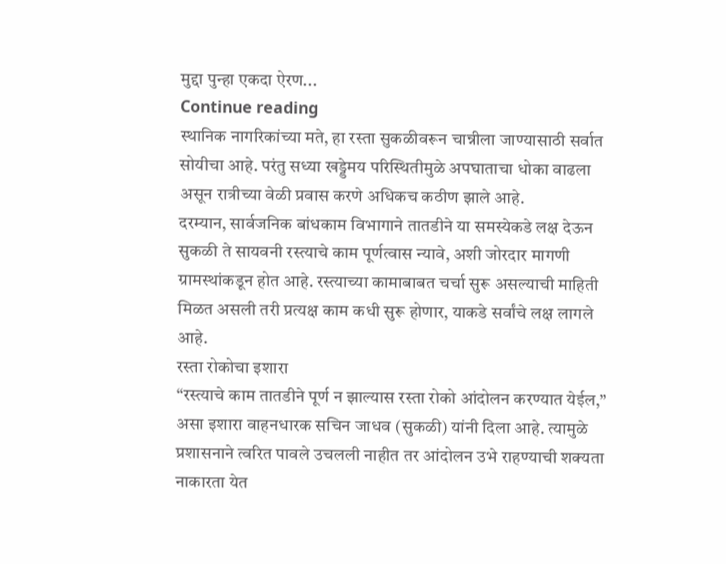मुद्दा पुन्हा एकदा ऐरण...
Continue reading
स्थानिक नागरिकांच्या मते, हा रस्ता सुकळीवरून चान्नीला जाण्यासाठी सर्वात सोयीचा आहे. परंतु सध्या खड्डेमय परिस्थितीमुळे अपघाताचा धोका वाढला असून रात्रीच्या वेळी प्रवास करणे अधिकच कठीण झाले आहे.
दरम्यान, सार्वजनिक बांधकाम विभागाने तातडीने या समस्येकडे लक्ष देऊन सुकळी ते सायवनी रस्त्याचे काम पूर्णत्वास न्यावे, अशी जोरदार मागणी ग्रामस्थांकडून होत आहे. रस्त्याच्या कामाबाबत चर्चा सुरू असल्याची माहिती मिळत असली तरी प्रत्यक्ष काम कधी सुरू होणार, याकडे सर्वांचे लक्ष लागले आहे.
रस्ता रोकोचा इशारा
“रस्त्याचे काम तातडीने पूर्ण न झाल्यास रस्ता रोको आंदोलन करण्यात येईल,” असा इशारा वाहनधारक सचिन जाधव (सुकळी) यांनी दिला आहे. त्यामुळे प्रशासनाने त्वरित पावले उचलली नाहीत तर आंदोलन उभे राहण्याची शक्यता नाकारता येत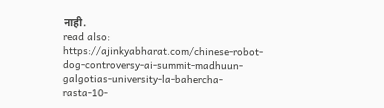नाही.
read also: https://ajinkyabharat.com/chinese-robot-dog-controversy-ai-summit-madhuun-galgotias-university-la-bahercha-rasta-10-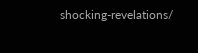shocking-revelations/